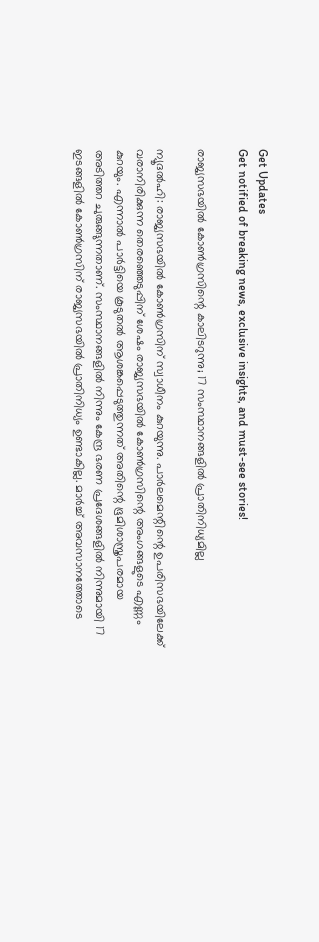Get Updates
Get notified of breaking news, exclusive insights, and must-see stories!

രാജ്യസഭയില്‍ കോണ്‍ഗ്രസിന്റെ കാലിടറുന്നു; 17 സംസ്ഥാനങ്ങളില്‍ പ്രാതിനിധ്യമില്ല

ന്യൂദല്‍ഹി: രാജ്യസഭയില്‍ കോണ്‍ഗ്രസിന് സ്വാധീനം കുറയുന്നു. പാര്‍ലമെന്റിന്റെ ഉപരിസഭയിലേക്ക് വരാനിരിക്കുന്ന തെരഞ്ഞെടുപ്പിന് ശേഷം രാജ്യസഭയില്‍ കോണ്‍ഗ്രസിന്റെ അംഗങ്ങളുടെ എണ്ണം കുറയും. എന്നാല്‍ പാര്‍ട്ടിയെ കൂടുതല്‍ ആശങ്കപ്പെടുത്തുന്നത് അതിന്റെ ഭൂമിശാസ്ത്രപരമായ അടിത്തറ ചുരുങ്ങുന്നതാണ്. സംസ്ഥാനങ്ങളില്‍ നിന്നും കേന്ദ്ര ഭരണ പ്രദേശങ്ങളില്‍ നിന്നുമായി 17 ഇടങ്ങളില്‍ കോണ്‍ഗ്രസിന് രാജ്യസഭയില്‍ പ്രാതിനിധ്യം ഉണ്ടാകില്ല. മാര്‍ച്ച് അവസാനത്തോടെ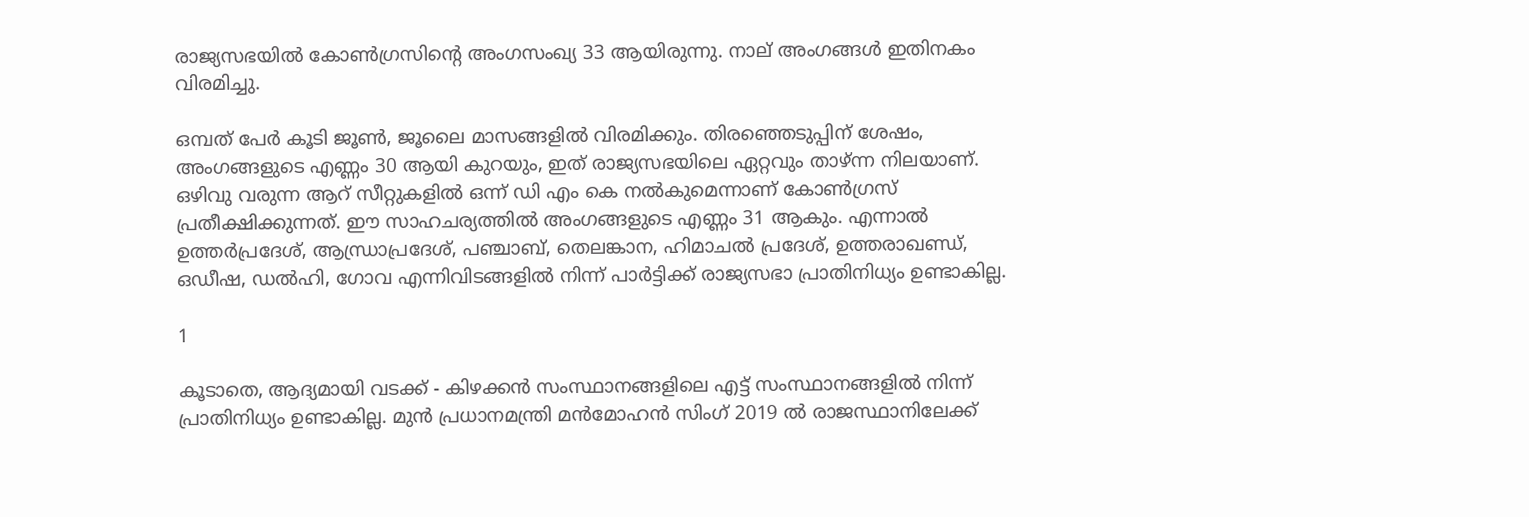രാജ്യസഭയില്‍ കോണ്‍ഗ്രസിന്റെ അംഗസംഖ്യ 33 ആയിരുന്നു. നാല് അംഗങ്ങള്‍ ഇതിനകം വിരമിച്ചു.

ഒമ്പത് പേര്‍ കൂടി ജൂണ്‍, ജൂലൈ മാസങ്ങളില്‍ വിരമിക്കും. തിരഞ്ഞെടുപ്പിന് ശേഷം, അംഗങ്ങളുടെ എണ്ണം 30 ആയി കുറയും, ഇത് രാജ്യസഭയിലെ ഏറ്റവും താഴ്ന്ന നിലയാണ്. ഒഴിവു വരുന്ന ആറ് സീറ്റുകളില്‍ ഒന്ന് ഡി എം കെ നല്‍കുമെന്നാണ് കോണ്‍ഗ്രസ് പ്രതീക്ഷിക്കുന്നത്. ഈ സാഹചര്യത്തില്‍ അംഗങ്ങളുടെ എണ്ണം 31 ആകും. എന്നാല്‍ ഉത്തര്‍പ്രദേശ്, ആന്ധ്രാപ്രദേശ്, പഞ്ചാബ്, തെലങ്കാന, ഹിമാചല്‍ പ്രദേശ്, ഉത്തരാഖണ്ഡ്, ഒഡീഷ, ഡല്‍ഹി, ഗോവ എന്നിവിടങ്ങളില്‍ നിന്ന് പാര്‍ട്ടിക്ക് രാജ്യസഭാ പ്രാതിനിധ്യം ഉണ്ടാകില്ല.

1

കൂടാതെ, ആദ്യമായി വടക്ക് - കിഴക്കന്‍ സംസ്ഥാനങ്ങളിലെ എട്ട് സംസ്ഥാനങ്ങളില്‍ നിന്ന് പ്രാതിനിധ്യം ഉണ്ടാകില്ല. മുന്‍ പ്രധാനമന്ത്രി മന്‍മോഹന്‍ സിംഗ് 2019 ല്‍ രാജസ്ഥാനിലേക്ക്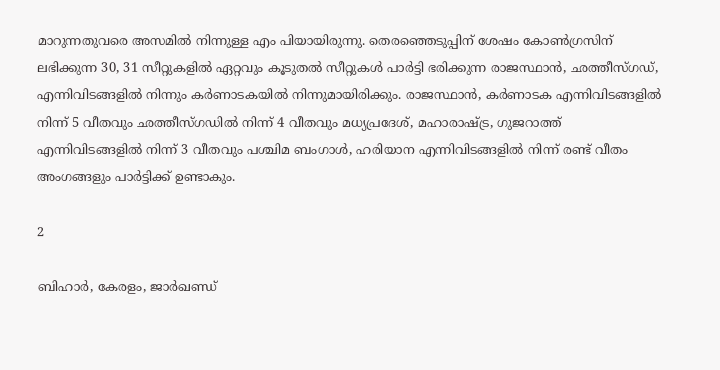മാറുന്നതുവരെ അസമില്‍ നിന്നുള്ള എം പിയായിരുന്നു. തെരഞ്ഞെടുപ്പിന് ശേഷം കോണ്‍ഗ്രസിന് ലഭിക്കുന്ന 30, 31 സീറ്റുകളില്‍ ഏറ്റവും കൂടുതല്‍ സീറ്റുകള്‍ പാര്‍ട്ടി ഭരിക്കുന്ന രാജസ്ഥാന്‍, ഛത്തീസ്ഗഡ്, എന്നിവിടങ്ങളില്‍ നിന്നും കര്‍ണാടകയില്‍ നിന്നുമായിരിക്കും. രാജസ്ഥാന്‍, കര്‍ണാടക എന്നിവിടങ്ങളില്‍ നിന്ന് 5 വീതവും ഛത്തീസ്ഗഡില്‍ നിന്ന് 4 വീതവും മധ്യപ്രദേശ്, മഹാരാഷ്ട്ര, ഗുജറാത്ത് എന്നിവിടങ്ങളില്‍ നിന്ന് 3 വീതവും പശ്ചിമ ബംഗാള്‍, ഹരിയാന എന്നിവിടങ്ങളില്‍ നിന്ന് രണ്ട് വീതം അംഗങ്ങളും പാര്‍ട്ടിക്ക് ഉണ്ടാകും.

2

ബിഹാര്‍, കേരളം, ജാര്‍ഖണ്ഡ്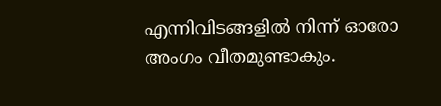എന്നിവിടങ്ങളില്‍ നിന്ന് ഓരോ അംഗം വീതമുണ്ടാകും.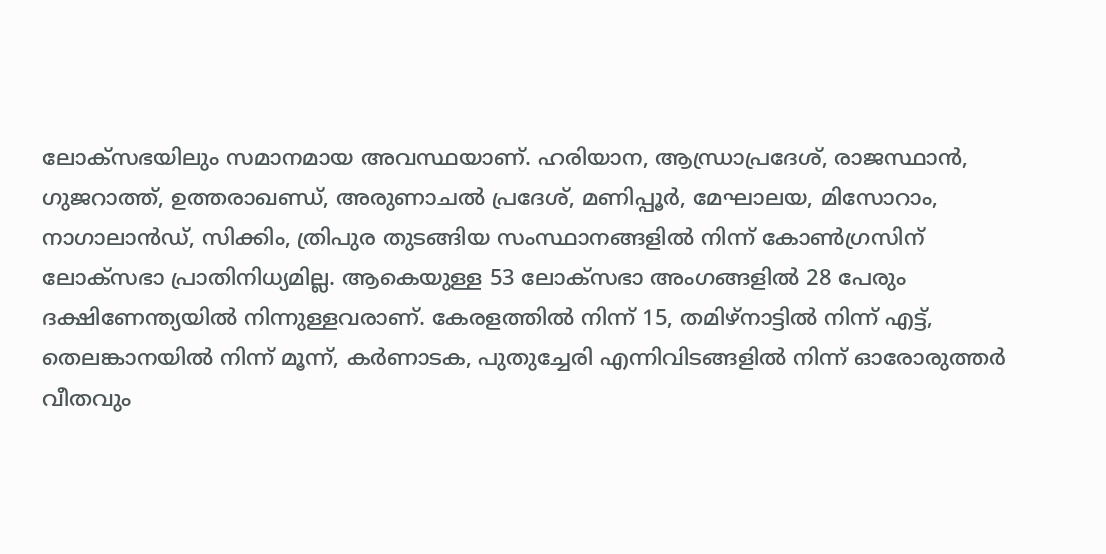ലോക്സഭയിലും സമാനമായ അവസ്ഥയാണ്. ഹരിയാന, ആന്ധ്രാപ്രദേശ്, രാജസ്ഥാന്‍, ഗുജറാത്ത്, ഉത്തരാഖണ്ഡ്, അരുണാചല്‍ പ്രദേശ്, മണിപ്പൂര്‍, മേഘാലയ, മിസോറാം, നാഗാലാന്‍ഡ്, സിക്കിം, ത്രിപുര തുടങ്ങിയ സംസ്ഥാനങ്ങളില്‍ നിന്ന് കോണ്‍ഗ്രസിന് ലോക്സഭാ പ്രാതിനിധ്യമില്ല. ആകെയുള്ള 53 ലോക്‌സഭാ അംഗങ്ങളില്‍ 28 പേരും ദക്ഷിണേന്ത്യയില്‍ നിന്നുള്ളവരാണ്. കേരളത്തില്‍ നിന്ന് 15, തമിഴ്നാട്ടില്‍ നിന്ന് എട്ട്, തെലങ്കാനയില്‍ നിന്ന് മൂന്ന്, കര്‍ണാടക, പുതുച്ചേരി എന്നിവിടങ്ങളില്‍ നിന്ന് ഓരോരുത്തര്‍ വീതവും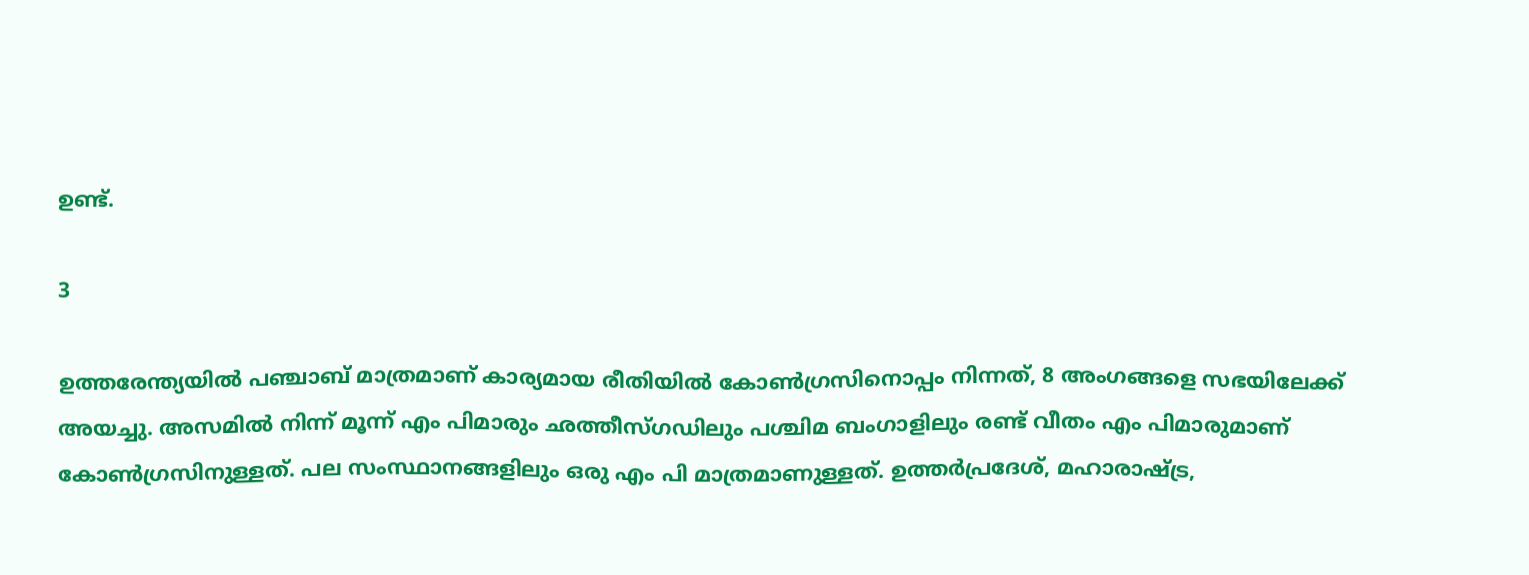ഉണ്ട്.

3

ഉത്തരേന്ത്യയില്‍ പഞ്ചാബ് മാത്രമാണ് കാര്യമായ രീതിയില്‍ കോണ്‍ഗ്രസിനൊപ്പം നിന്നത്, 8 അംഗങ്ങളെ സഭയിലേക്ക് അയച്ചു. അസമില്‍ നിന്ന് മൂന്ന് എം പിമാരും ഛത്തീസ്ഗഡിലും പശ്ചിമ ബംഗാളിലും രണ്ട് വീതം എം പിമാരുമാണ് കോണ്‍ഗ്രസിനുള്ളത്. പല സംസ്ഥാനങ്ങളിലും ഒരു എം പി മാത്രമാണുള്ളത്. ഉത്തര്‍പ്രദേശ്, മഹാരാഷ്ട്ര,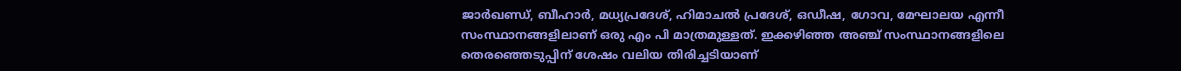ജാര്‍ഖണ്ഡ്, ബീഹാര്‍, മധ്യപ്രദേശ്, ഹിമാചല്‍ പ്രദേശ്, ഒഡീഷ, ഗോവ, മേഘാലയ എന്നീ സംസ്ഥാനങ്ങളിലാണ് ഒരു എം പി മാത്രമുള്ളത്. ഇക്കഴിഞ്ഞ അഞ്ച് സംസ്ഥാനങ്ങളിലെ തെരഞ്ഞെടുപ്പിന് ശേഷം വലിയ തിരിച്ചടിയാണ്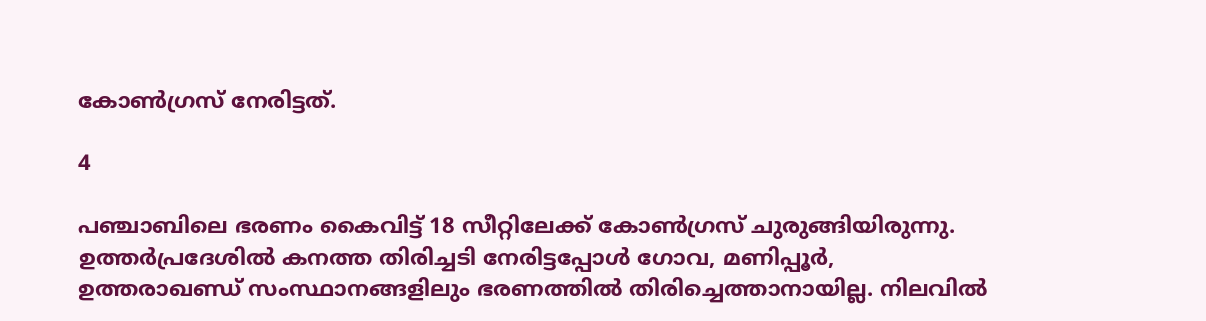കോണ്‍ഗ്രസ് നേരിട്ടത്.

4

പഞ്ചാബിലെ ഭരണം കൈവിട്ട് 18 സീറ്റിലേക്ക് കോണ്‍ഗ്രസ് ചുരുങ്ങിയിരുന്നു. ഉത്തര്‍പ്രദേശില്‍ കനത്ത തിരിച്ചടി നേരിട്ടപ്പോള്‍ ഗോവ, മണിപ്പൂര്‍, ഉത്തരാഖണ്ഡ് സംസ്ഥാനങ്ങളിലും ഭരണത്തില്‍ തിരിച്ചെത്താനായില്ല. നിലവില്‍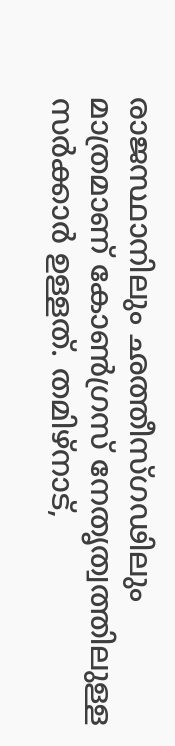രാജസ്ഥാനിലും ഛത്തീസ്ഗഢിലും മാത്രമാണ് കോണ്‍ഗ്രസ് നേതൃത്വത്തിലുള്ള സര്‍ക്കാര്‍ ഉള്ളത്. തമിഴ്‌നാട്,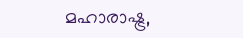മഹാരാഷ്ട്ര,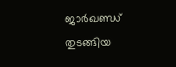ജാര്‍ഖണ്ഡ് തുടങ്ങിയ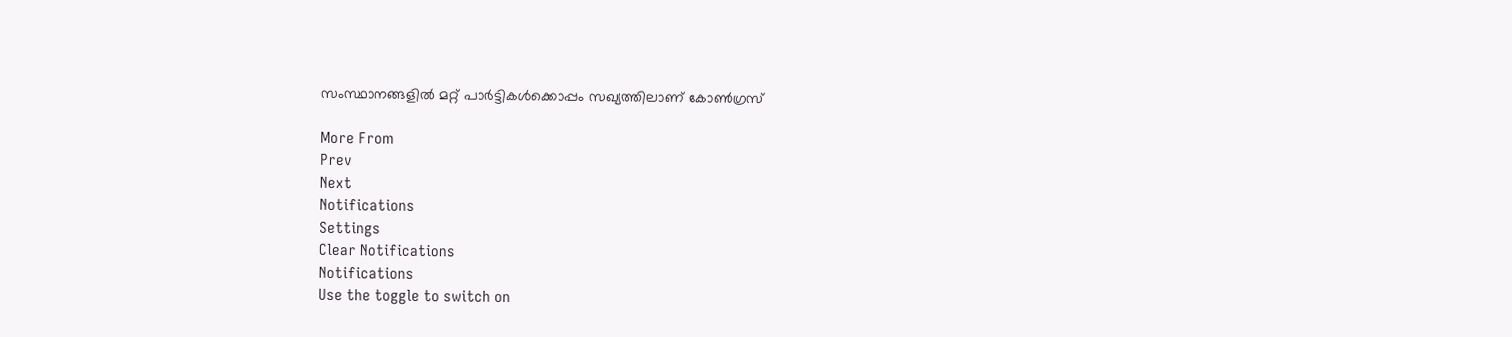സംസ്ഥാനങ്ങളില്‍ മറ്റ് പാര്‍ട്ടികള്‍ക്കൊപ്പം സഖ്യത്തിലാണ് കോണ്‍ഗ്രസ്

More From
Prev
Next
Notifications
Settings
Clear Notifications
Notifications
Use the toggle to switch on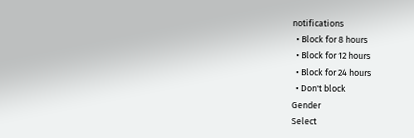notifications
  • Block for 8 hours
  • Block for 12 hours
  • Block for 24 hours
  • Don't block
Gender
Select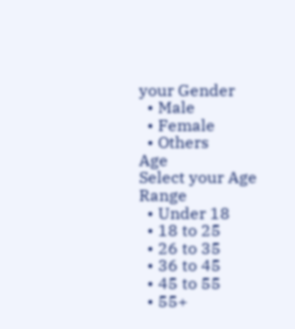your Gender
  • Male
  • Female
  • Others
Age
Select your Age Range
  • Under 18
  • 18 to 25
  • 26 to 35
  • 36 to 45
  • 45 to 55
  • 55+